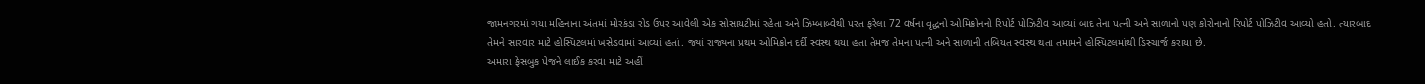જામનગરમાં ગયા મહિનાના અંતમાં મોરકંડા રોડ ઉપર આવેલી એક સોસાયટીમાં રહેતા અને ઝિમ્બાબ્વેથી પરત ફરેલા 72 વર્ષના વૃદ્ધનો ઓમિક્રોનનો રિપોર્ટ પોઝિટીવ આવ્યાં બાદ તેના પત્ની અને સાળાનો પણ કોરોનાનો રિપોર્ટ પોઝિટીવ આવ્યો હતો. ત્યારબાદ તેમને સારવાર માટે હોસ્પિટલમાં ખસેડવામાં આવ્યાં હતાં. જ્યાં રાજ્યના પ્રથમ ઓમિક્રોન દર્દી સ્વસ્થ થયા હતા તેમજ તેમના પત્ની અને સાળાની તબિયત સ્વસ્થ થતા તમામને હોસ્પિટલમાંથી ડિસ્ચાર્જ કરાયા છે.
અમારા ફેસબુક પેજને લાઈક કરવા માટે અહીં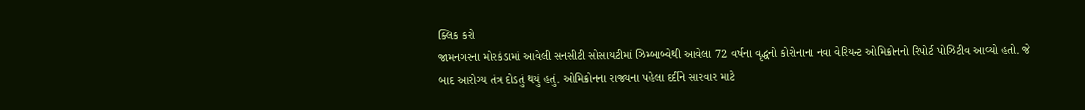ક્લિક કરો
જામનગરના મોરકંડામાં આવેલી સનસીટી સોસાયટીમાં ઝિમ્બાબ્વેથી આવેલા 72 વર્ષના વૃદ્ધનો કોરોનાના નવા વેરિયન્ટ ઓમિક્રોનનો રિપોર્ટ પોઝિટીવ આવ્યો હતો. જે બાદ આરોગ્ય તંત્ર દોડતું થયું હતું. ઓમિક્રોનના રાજ્યના પહેલા દર્દીને સારવાર માટે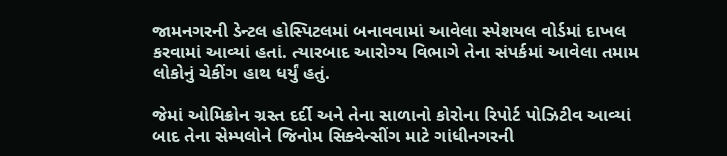જામનગરની ડેન્ટલ હોસ્પિટલમાં બનાવવામાં આવેલા સ્પેશયલ વોર્ડમાં દાખલ કરવામાં આવ્યાં હતાં. ત્યારબાદ આરોગ્ય વિભાગે તેના સંપર્કમાં આવેલા તમામ લોકોનું ચેકીંગ હાથ ધર્યું હતું.

જેમાં ઓમિક્રોન ગ્રસ્ત દર્દી અને તેના સાળાનો કોરોના રિપોર્ટ પોઝિટીવ આવ્યાં બાદ તેના સેમ્પલોને જિનોમ સિક્વેન્સીંગ માટે ગાંધીનગરની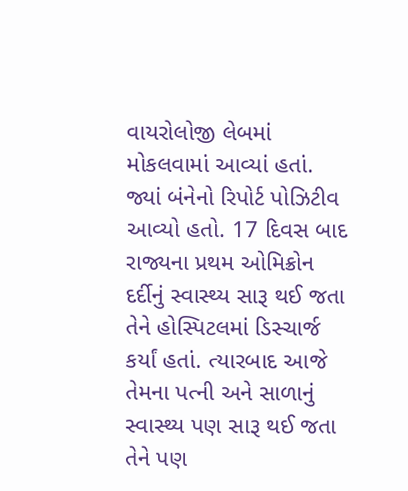વાયરોલોજી લેબમાં મોકલવામાં આવ્યાં હતાં. જ્યાં બંનેનો રિપોર્ટ પોઝિટીવ આવ્યો હતો. 17 દિવસ બાદ રાજ્યના પ્રથમ ઓમિક્રોન દર્દીનું સ્વાસ્થ્ય સારૂ થઈ જતા તેને હોસ્પિટલમાં ડિસ્ચાર્જ કર્યાં હતાં. ત્યારબાદ આજે તેમના પત્ની અને સાળાનું સ્વાસ્થ્ય પણ સારૂ થઈ જતા તેને પણ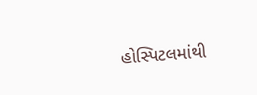હોસ્પિટલમાંથી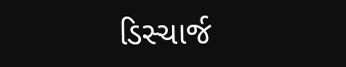ડિસ્ચાર્જ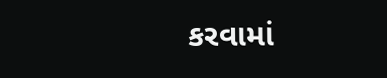કરવામાં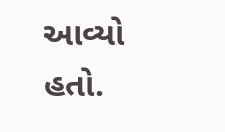આવ્યો હતો.